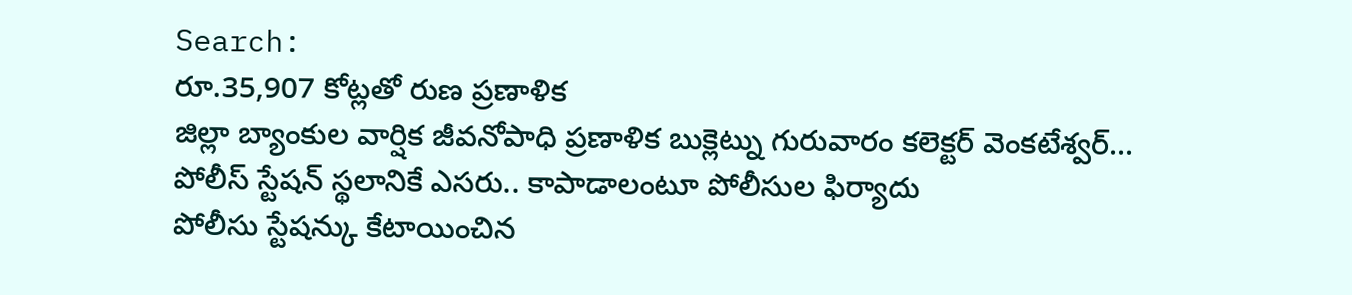Search:
రూ.35,907 కోట్లతో రుణ ప్రణాళిక
జిల్లా బ్యాంకుల వార్షిక జీవనోపాధి ప్రణాళిక బుక్లెట్ను గురువారం కలెక్టర్ వెంకటేశ్వర్...
పోలీస్ స్టేషన్ స్థలానికే ఎసరు.. కాపాడాలంటూ పోలీసుల ఫిర్యాదు
పోలీసు స్టేషన్కు కేటాయించిన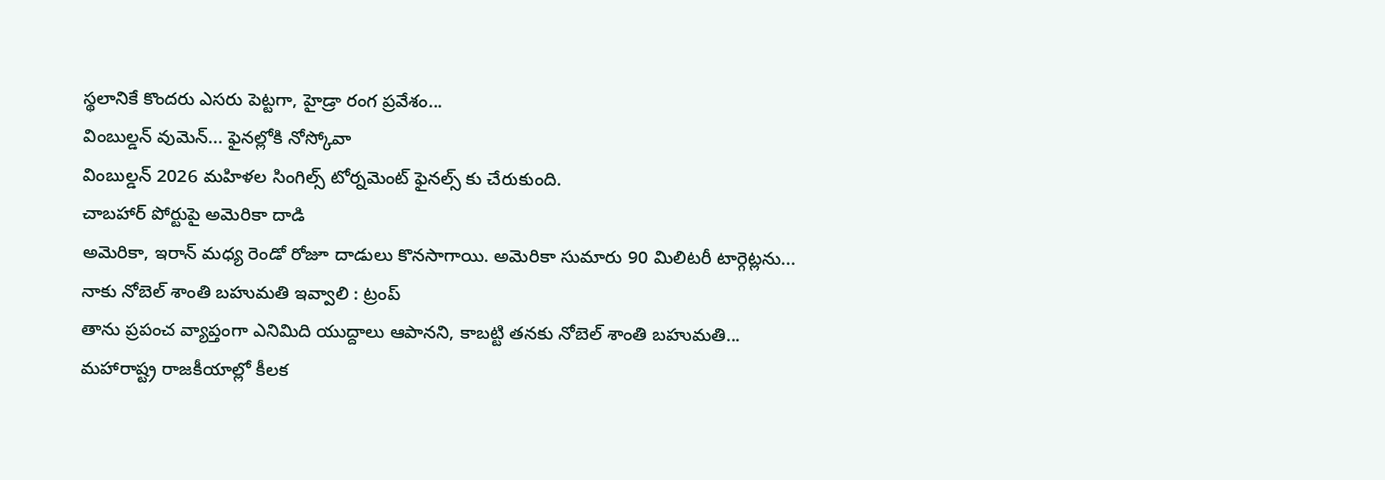స్థలానికే కొందరు ఎసరు పెట్టగా, హైడ్రా రంగ ప్రవేశం...
వింబుల్డన్ వుమెన్... ఫైనల్లోకి నోస్కోవా
వింబుల్డన్ 2026 మహిళల సింగిల్స్ టోర్నమెంట్ ఫైనల్స్ కు చేరుకుంది.
చాబహార్ పోర్టుపై అమెరికా దాడి
అమెరికా, ఇరాన్ మధ్య రెండో రోజూ దాడులు కొనసాగాయి. అమెరికా సుమారు 90 మిలిటరీ టార్గెట్లను...
నాకు నోబెల్ శాంతి బహుమతి ఇవ్వాలి : ట్రంప్
తాను ప్రపంచ వ్యాప్తంగా ఎనిమిది యుద్దాలు ఆపానని, కాబట్టి తనకు నోబెల్ శాంతి బహుమతి...
మహారాష్ట్ర రాజకీయాల్లో కీలక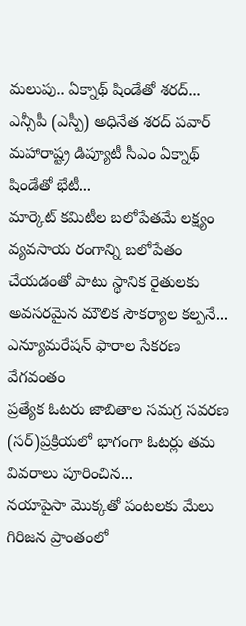మలుపు.. ఏక్నాథ్ షిండేతో శరద్...
ఎన్సీపీ (ఎస్పీ) అధినేత శరద్ పవార్ మహారాష్ట్ర డిప్యూటీ సీఎం ఏక్నాథ్ షిండేతో భేటీ...
మార్కెట్ కమిటీల బలోపేతమే లక్ష్యం
వ్యవసాయ రంగాన్ని బలోపేతం చేయడంతో పాటు స్థానిక రైతులకు అవసరమైన మౌలిక సౌకర్యాల కల్పనే...
ఎన్యూమరేషన్ ఫారాల సేకరణ వేగవంతం
ప్రత్యేక ఓటరు జాబితాల సమగ్ర సవరణ (సర్)ప్రక్రియలో భాగంగా ఓటర్లు తమ వివరాలు పూరించిన...
నయాపైసా మొక్కతో పంటలకు మేలు
గిరిజన ప్రాంతంలో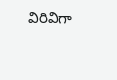విరివిగా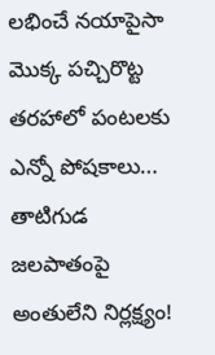లభించే నయాపైసా మొక్క పచ్చిరొట్ట తరహాలో పంటలకు ఎన్నో పోషకాలు...
తాటిగుడ జలపాతంపై అంతులేని నిర్లక్ష్యం!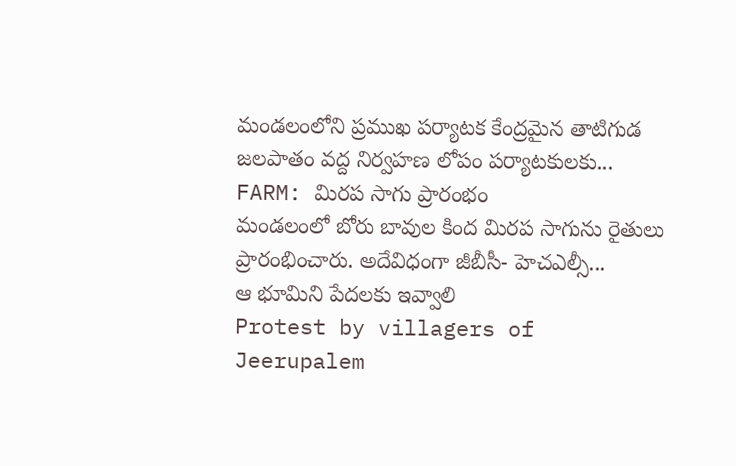మండలంలోని ప్రముఖ పర్యాటక కేంద్రమైన తాటిగుడ జలపాతం వద్ద నిర్వహణ లోపం పర్యాటకులకు...
FARM: మిరప సాగు ప్రారంభం
మండలంలో బోరు బావుల కింద మిరప సాగును రైతులు ప్రారంభించారు. అదేవిధంగా జీబీసీ- హెచఎల్సీ...
ఆ భూమిని పేదలకు ఇవ్వాలి
Protest by villagers of Jeerupalem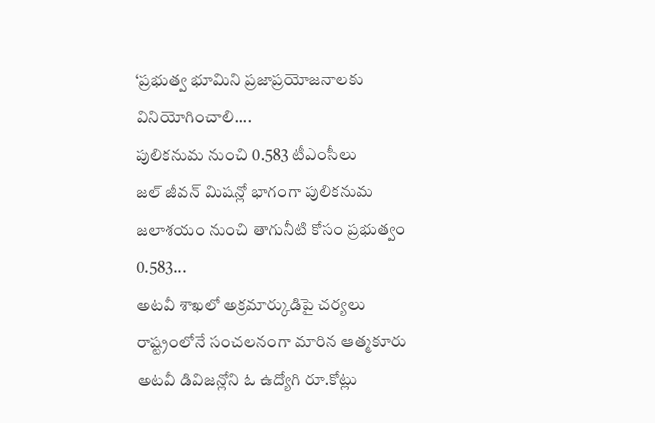‘ప్రభుత్వ భూమిని ప్రజాప్రయోజనాలకు వినియోగించాలి....
పులికనుమ నుంచి 0.583 టీఎంసీలు
జల్ జీవన్ మిషన్లో భాగంగా పులికనుమ జలాశయం నుంచి తాగునీటి కోసం ప్రభుత్వం 0.583...
అటవీ శాఖలో అక్రమార్కుడిపై చర్యలు
రాష్ట్రంలోనే సంచలనంగా మారిన ఆత్మకూరు అటవీ డివిజన్లోని ఓ ఉద్యోగి రూ.కోట్లు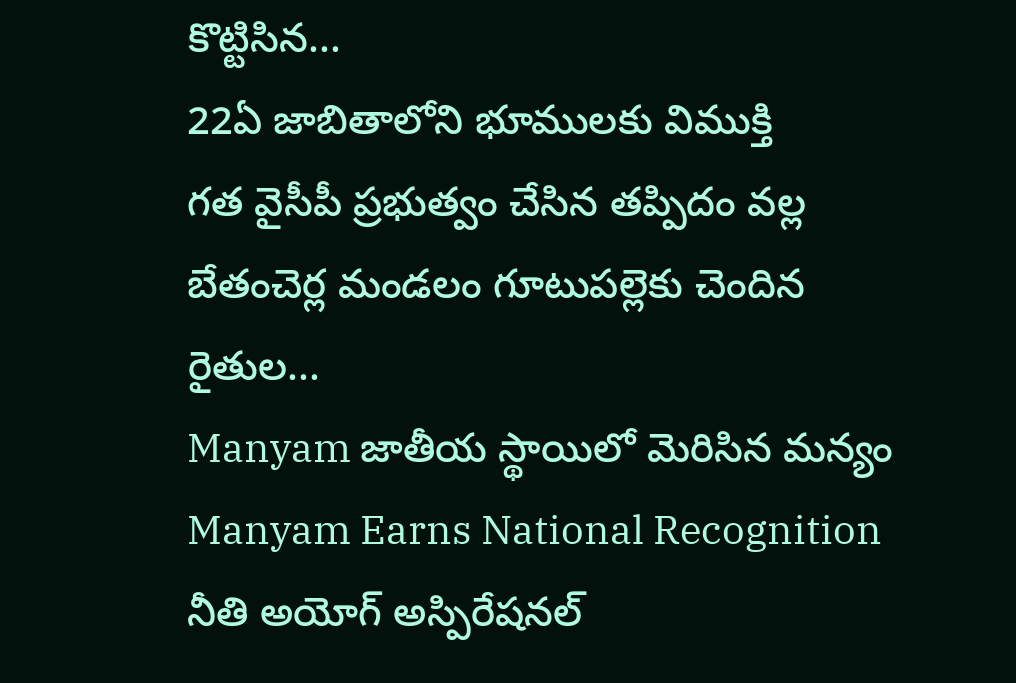కొట్టిసిన...
22ఏ జాబితాలోని భూములకు విముక్తి
గత వైసీపీ ప్రభుత్వం చేసిన తప్పిదం వల్ల బేతంచెర్ల మండలం గూటుపల్లెకు చెందిన రైతుల...
Manyam జాతీయ స్థాయిలో మెరిసిన మన్యం
Manyam Earns National Recognition నీతి అయోగ్ అస్పిరేషనల్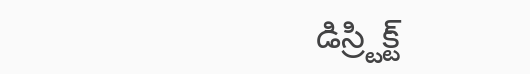డిస్ర్టిక్ట్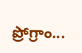ప్రోగ్రాం...